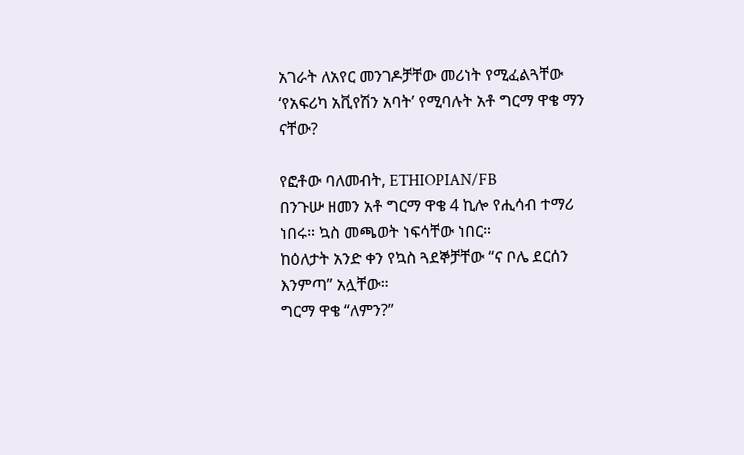አገራት ለአየር መንገዶቻቸው መሪነት የሚፈልጓቸው ‘የአፍሪካ አቪየሽን አባት’ የሚባሉት አቶ ግርማ ዋቄ ማን ናቸው?

የፎቶው ባለመብት, ETHIOPIAN/FB
በንጉሡ ዘመን አቶ ግርማ ዋቄ 4 ኪሎ የሒሳብ ተማሪ ነበሩ። ኳስ መጫወት ነፍሳቸው ነበር።
ከዕለታት አንድ ቀን የኳስ ጓደኞቻቸው “ና ቦሌ ደርሰን እንምጣ” አሏቸው።
ግርማ ዋቄ “ለምን?”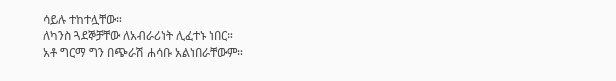ሳይሉ ተከተሏቸው።
ለካንስ ጓደኞቻቸው ለአብራሪነት ሊፈተኑ ነበር።
አቶ ግርማ ግን በጭራሽ ሐሳቡ አልነበራቸውም።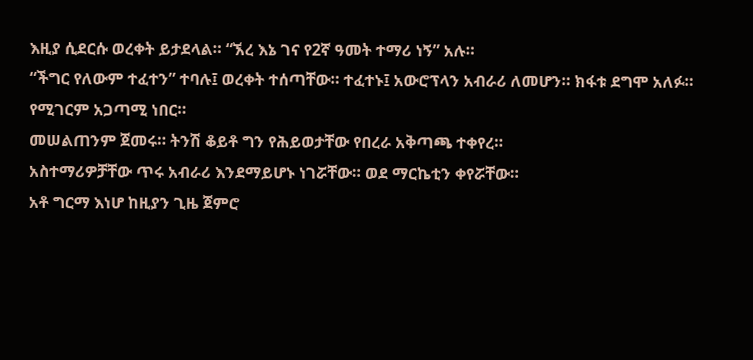እዚያ ሲደርሱ ወረቀት ይታደላል። “ኧረ እኔ ገና የ2ኛ ዓመት ተማሪ ነኝ” አሉ።
“ችግር የለውም ተፈተን” ተባሉ፤ ወረቀት ተሰጣቸው። ተፈተኑ፤ አውሮፕላን አብራሪ ለመሆን። ክፋቱ ደግሞ አለፉ።
የሚገርም አጋጣሚ ነበር።
መሠልጠንም ጀመሩ። ትንሽ ቆይቶ ግን የሕይወታቸው የበረራ አቅጣጫ ተቀየረ።
አስተማሪዎቻቸው ጥሩ አብራሪ እንደማይሆኑ ነገሯቸው። ወደ ማርኬቲን ቀየሯቸው።
አቶ ግርማ እነሆ ከዚያን ጊዜ ጀምሮ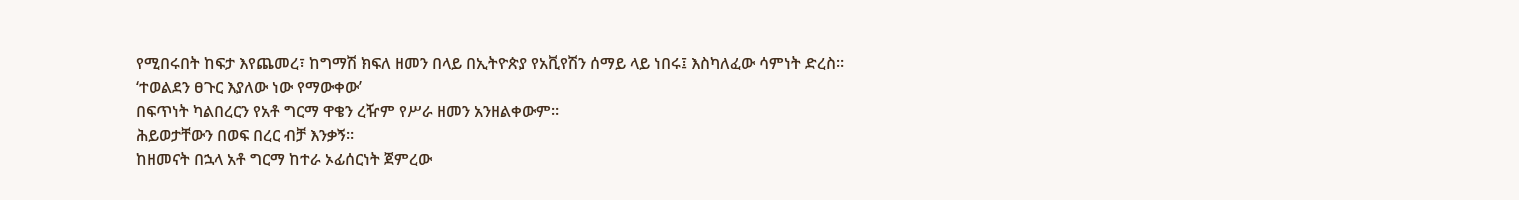የሚበሩበት ከፍታ እየጨመረ፣ ከግማሽ ክፍለ ዘመን በላይ በኢትዮጵያ የአቪየሽን ሰማይ ላይ ነበሩ፤ እስካለፈው ሳምነት ድረስ።
‘ተወልደን ፀጉር እያለው ነው የማውቀው’
በፍጥነት ካልበረርን የአቶ ግርማ ዋቄን ረዥም የሥራ ዘመን አንዘልቀውም።
ሕይወታቸውን በወፍ በረር ብቻ እንቃኝ።
ከዘመናት በኋላ አቶ ግርማ ከተራ ኦፊሰርነት ጀምረው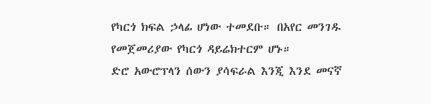የካርጎ ክፍል ኃላፊ ሆነው ተመደቡ። በአየር መንገዱ የመጀመሪያው የካርጎ ዳይሬክተርም ሆኑ።
ድሮ አውሮፕላን ሰውን ያሳፍራል እንጂ እንደ መናኛ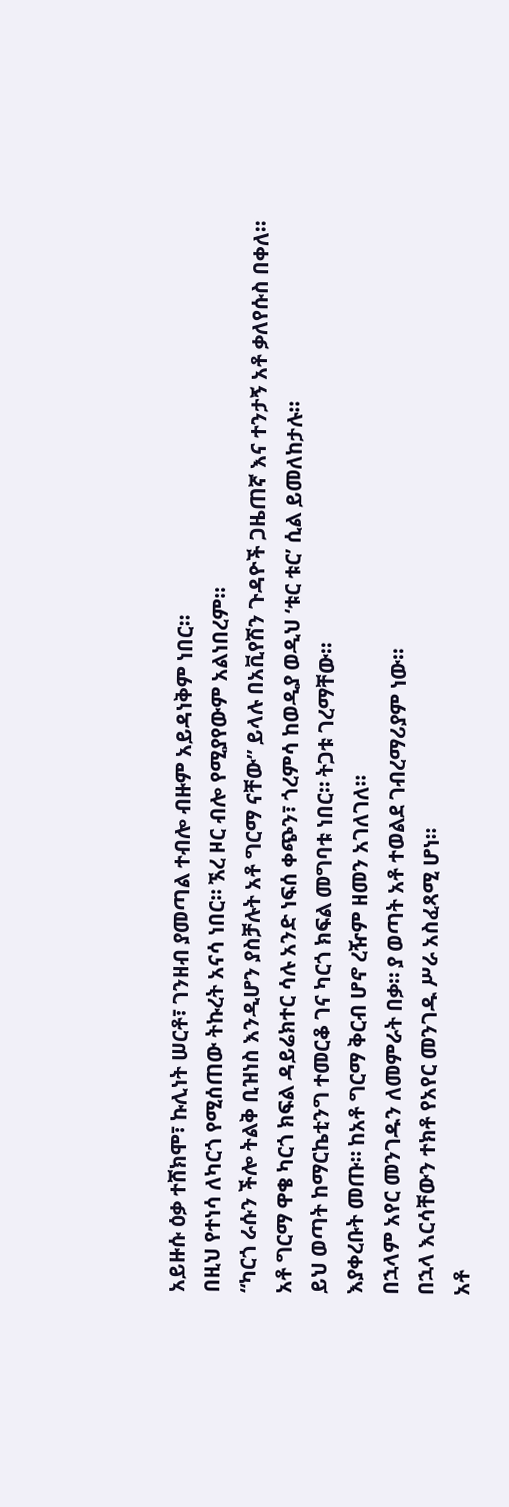አይዙሱ ዕቃ ተሸክሞ፣ ኩሊነት ሠርቶ፣ ገንዘብ ያመጣል ተብሎ ብዙም አይዳነቅም ነበር።
በዚህ የተነሳ ለካርጎ የሚሰጠው ትኩረት አናሳ ነበር። ኧረ ዞር ብሎ የሚያየውም አልነበረም።
“ካርጎ ራሱን ችሎ ትልቅ ቢዝነስ እንዲሆን ያስቻሉት አቶ ግርማ ናቸው” ይላሉ በአቪየሽን ጉዳዮች ጋዜጠኛ እና ተንታኝ አቶ ቃለየሱስ በቀለ።
አቶ ግርማ ዋቄ ካርጎ ክፍል ዳይሬክተር ሳሉ አንድ ነፍሰ ቀጭን፣ ጎረምሳ ከወዲያ ወዲህ ‘ቱር ቱር’ ሲል ይመለከታሉ።
ይህ ወጣት ከማርኬቲንግ ተመርቆ ገና ካርጎ ክፍል መግባቱ ነበር። ትጋቱ ገረማቸው።
እያቀረቡት መጡ። ከአቶ ግርማ ቅርብ ሆኖ ረዥም ዘመን አገለገለ።
በኋላም አየር መንገዱን ለመምራት በቃ። ያ ወጣት አቶ ተወልደ ገብረማሪያም ነው።
በኋላ እርሳቸውን ተክቶ የአየር መንገዱ ሥራ አስፈጻሚ ሆነ።
አቶ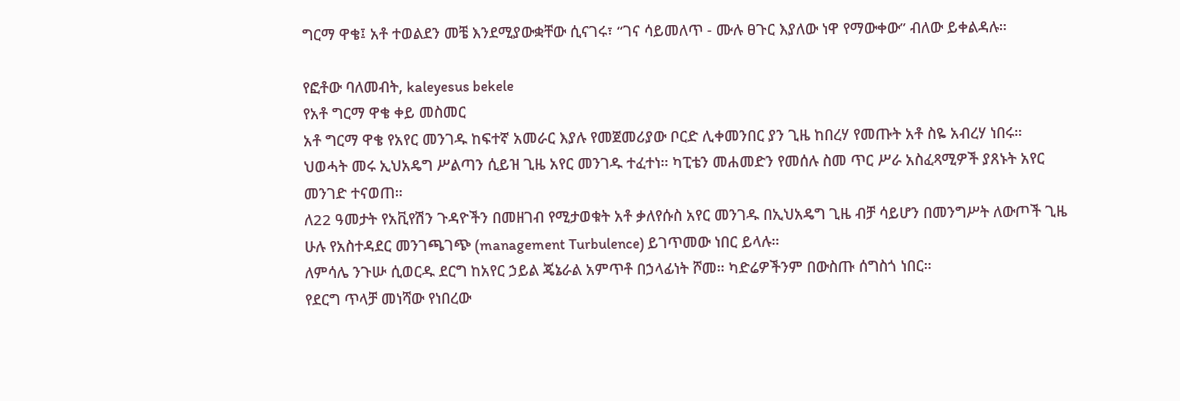ግርማ ዋቄ፤ አቶ ተወልደን መቼ እንደሚያውቋቸው ሲናገሩ፣ “ገና ሳይመለጥ - ሙሉ ፀጉር እያለው ነዋ የማውቀው” ብለው ይቀልዳሉ።

የፎቶው ባለመብት, kaleyesus bekele
የአቶ ግርማ ዋቄ ቀይ መስመር
አቶ ግርማ ዋቄ የአየር መንገዱ ከፍተኛ አመራር እያሉ የመጀመሪያው ቦርድ ሊቀመንበር ያን ጊዜ ከበረሃ የመጡት አቶ ስዬ አብረሃ ነበሩ።
ህወሓት መሩ ኢህአዴግ ሥልጣን ሲይዝ ጊዜ አየር መንገዱ ተፈተነ። ካፒቴን መሐመድን የመሰሉ ስመ ጥር ሥራ አስፈጻሚዎች ያጸኑት አየር መንገድ ተናወጠ።
ለ22 ዓመታት የአቪየሽን ጉዳዮችን በመዘገብ የሚታወቁት አቶ ቃለየሱስ አየር መንገዱ በኢህአዴግ ጊዜ ብቻ ሳይሆን በመንግሥት ለውጦች ጊዜ ሁሉ የአስተዳደር መንገጫገጭ (management Turbulence) ይገጥመው ነበር ይላሉ።
ለምሳሌ ንጉሡ ሲወርዱ ደርግ ከአየር ኃይል ጄኔራል አምጥቶ በኃላፊነት ሾመ። ካድሬዎችንም በውስጡ ሰግስጎ ነበር።
የደርግ ጥላቻ መነሻው የነበረው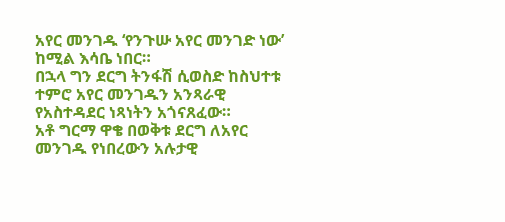አየር መንገዱ ‘የንጉሡ አየር መንገድ ነው’ ከሚል እሳቤ ነበር።
በኋላ ግን ደርግ ትንፋሽ ሲወስድ ከስህተቱ ተምሮ አየር መንገዱን አንጻራዊ የአስተዳደር ነጻነትን አጎናጸፈው።
አቶ ግርማ ዋቄ በወቅቱ ደርግ ለአየር መንገዱ የነበረውን አሉታዊ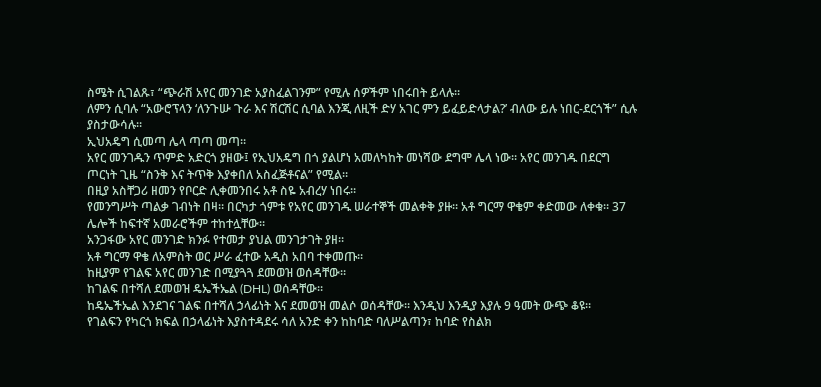ስሜት ሲገልጹ፣ “ጭራሽ አየር መንገድ አያስፈልገንም” የሚሉ ሰዎችም ነበሩበት ይላሉ።
ለምን ሲባሉ “አውሮፕላን ‘ለንጉሡ ጉራ እና ሽርሽር ሲባል እንጂ ለዚች ድሃ አገር ምን ይፈይድላታል?’ ብለው ይሉ ነበር-ደርጎች” ሲሉ ያስታውሳሉ።
ኢህአዴግ ሲመጣ ሌላ ጣጣ መጣ።
አየር መንገዱን ጥምድ አድርጎ ያዘው፤ የኢህአዴግ በጎ ያልሆነ አመለካከት መነሻው ደግሞ ሌላ ነው። አየር መንገዱ በደርግ ጦርነት ጊዜ “ስንቅ እና ትጥቅ እያቀበለ አስፈጅቶናል” የሚል።
በዚያ አስቸጋሪ ዘመን የቦርድ ሊቀመንበሩ አቶ ስዬ አብረሃ ነበሩ።
የመንግሥት ጣልቃ ገብነት በዛ። በርካታ ጎምቱ የአየር መንገዱ ሠራተኞች መልቀቅ ያዙ። አቶ ግርማ ዋቄም ቀድመው ለቀቁ። 37 ሌሎች ከፍተኛ አመራሮችም ተከተሏቸው።
አንጋፋው አየር መንገድ ክንፉ የተመታ ያህል መንገታገት ያዘ።
አቶ ግርማ ዋቄ ለአምስት ወር ሥራ ፈተው አዲስ አበባ ተቀመጡ።
ከዚያም የገልፍ አየር መንገድ በሚያጓጓ ደመወዝ ወሰዳቸው።
ከገልፍ በተሻለ ደመወዝ ዴኤችኤል (DHL) ወሰዳቸው።
ከዴኤችኤል እንደገና ገልፍ በተሻለ ኃላፊነት እና ደመወዝ መልሶ ወሰዳቸው። እንዲህ እንዲያ እያሉ 9 ዓመት ውጭ ቆዩ።
የገልፍን የካርጎ ክፍል በኃላፊነት እያስተዳደሩ ሳለ አንድ ቀን ከከባድ ባለሥልጣን፣ ከባድ የስልክ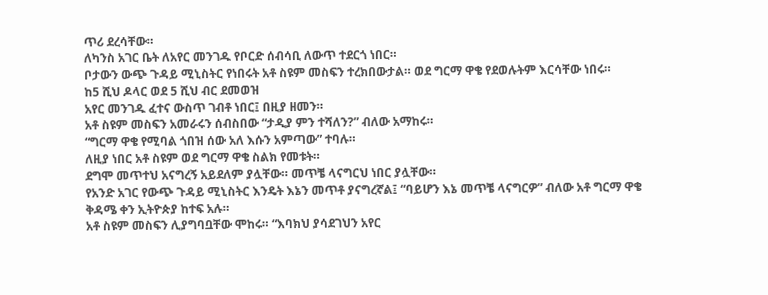ጥሪ ደረሳቸው።
ለካንስ አገር ቤት ለአየር መንገዱ የቦርድ ሰብሳቢ ለውጥ ተደርጎ ነበር።
ቦታውን ውጭ ጉዳይ ሚኒስትር የነበሩት አቶ ስዩም መስፍን ተረክበውታል። ወደ ግርማ ዋቄ የደወሉትም እርሳቸው ነበሩ።
ከ5 ሺህ ዶላር ወደ 5 ሺህ ብር ደመወዝ
አየር መንገዱ ፈተና ውስጥ ገብቶ ነበር፤ በዚያ ዘመን።
አቶ ስዩም መስፍን አመራሩን ሰብስበው “ታዲያ ምን ተሻለን?” ብለው አማከሩ።
“ግርማ ዋቄ የሚባል ጎበዝ ሰው አለ እሱን አምጣው” ተባሉ።
ለዚያ ነበር አቶ ስዩም ወደ ግርማ ዋቄ ስልክ የመቱት።
ደግሞ መጥተህ አናግረኝ አይደለም ያሏቸው። መጥቼ ላናግርህ ነበር ያሏቸው።
የአንድ አገር የውጭ ጉዳይ ሚኒስትር እንዴት እኔን መጥቶ ያናግረኛል፤ “ባይሆን እኔ መጥቼ ላናግርዎ” ብለው አቶ ግርማ ዋቄ ቅዳሜ ቀን ኢትዮጵያ ከተፍ አሉ።
አቶ ስዩም መስፍን ሊያግባቧቸው ሞከሩ። “እባክህ ያሳደገህን አየር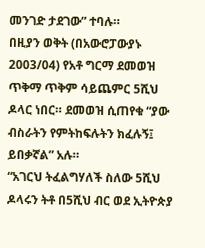መንገድ ታደገው” ተባሉ።
በዚያን ወቅት (በአውሮፓውያኑ 2003/04) የአቶ ግርማ ደመወዝ ጥቅማ ጥቅም ሳይጨምር 5ሺህ ዶላር ነበር። ደመወዝ ሲጠየቁ “ያው ብስራትን የምትከፍሉትን ክፈሉኝ፤ ይበቃኛል” አሉ።
“አገርህ ትፈልግሃለች ስለው 5ሺህ ዶላሩን ትቶ በ5ሺህ ብር ወደ ኢትዮጵያ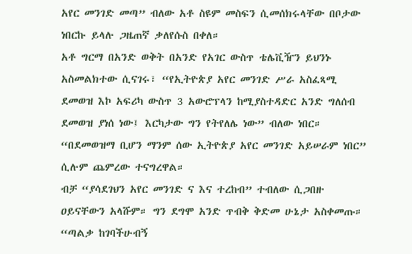አየር መንገድ መጣ” ብለው አቶ ስዩም መስፍን ሲመሰክሩላቸው በቦታው ነበርኩ ይላሉ ጋዜጠኛ ቃለየሱስ በቀለ።
አቶ ግርማ በአንድ ወቅት በአንድ የአገር ውስጥ ቴሌቪዥን ይህንኑ አስመልክተው ሲናገሩ፣ “የኢትዮጵያ አየር መንገድ ሥራ አስፈጻሚ ደመወዝ እኮ አፍሪካ ውስጥ 3 አውሮፕላን ከሚያስተዳድር አንድ ግለሰብ ደመወዝ ያነሰ ነው፤ እርካታው ግን የትየለሌ ነው” ብለው ነበር።
“በደመወዝማ ቢሆን ማንም ሰው ኢትዮጵያ አየር መንገድ አይሠራም ነበር” ሲሉም ጨምረው ተናግረዋል።
ብቻ “ያሳደገህን አየር መንገድ ና እና ተረከብ” ተብለው ሲጋበዙ ዐይናቸውን አላሹም። ግን ደግሞ አንድ ጥብቅ ቅድመ ሁኔታ አስቀመጡ።
“ጣልቃ ከገባችሁብኝ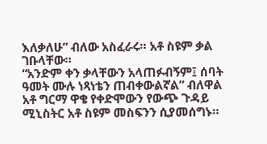እለቃለሁ” ብለው አስፈራሩ። አቶ ስዩም ቃል ገቡላቸው።
“አንድም ቀን ቃላቸውን አላጠፉብኝም፤ ሰባት ዓመት ሙሉ ነጻነቴን ጠብቀውልኛል” ብለዋል አቶ ግርማ ዋቄ የቀድሞውን የውጭ ጉዳይ ሚኒስትር አቶ ስዩም መስፍንን ሲያመሰግኑ።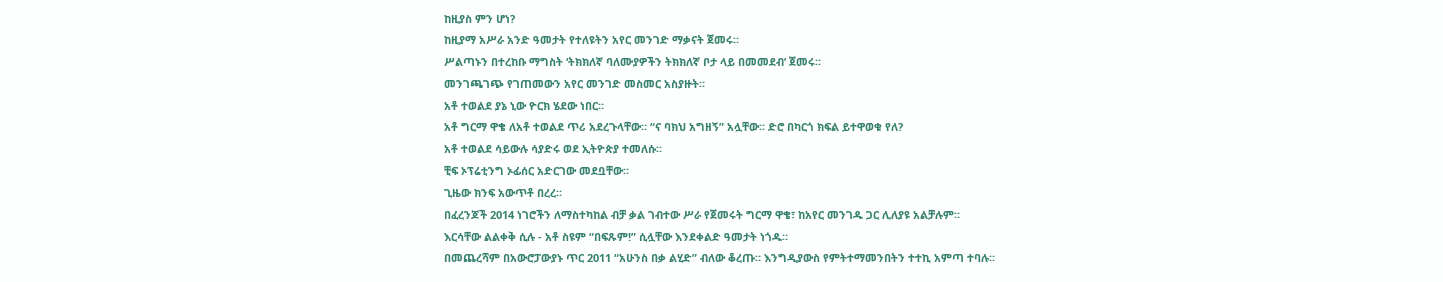ከዚያስ ምን ሆነ?
ከዚያማ አሥራ አንድ ዓመታት የተለዩትን አየር መንገድ ማቃናት ጀመሩ።
ሥልጣኑን በተረከቡ ማግስት ‘ትክክለኛ ባለሙያዎችን ትክክለኛ ቦታ ላይ በመመደብ’ ጀመሩ።
መንገጫገጭ የገጠመውን አየር መንገድ መስመር አስያዙት።
አቶ ተወልደ ያኔ ኒው ዮርክ ሄደው ነበር።
አቶ ግርማ ዋቄ ለአቶ ተወልደ ጥሪ አደረጉላቸው። “ና ባክህ አግዘኝ” አሏቸው። ድሮ በካርጎ ክፍል ይተዋወቁ የለ?
አቶ ተወልደ ሳይውሉ ሳያድሩ ወደ ኢትዮጵያ ተመለሱ።
ቺፍ ኦፕሬቲንግ ኦፊሰር አድርገው መደቧቸው።
ጊዜው ክንፍ አውጥቶ በረረ።
በፈረንጆች 2014 ነገሮችን ለማስተካከል ብቻ ቃል ገብተው ሥራ የጀመሩት ግርማ ዋቄ፣ ከአየር መንገዱ ጋር ሊለያዩ አልቻሉም።
እርሳቸው ልልቀቅ ሲሉ - አቶ ስዩም “በፍጹም!” ሲሏቸው እንደቀልድ ዓመታት ነጎዱ።
በመጨረሻም በአውሮፓውያኑ ጥር 2011 “አሁንስ በቃ ልሂድ” ብለው ቆረጡ። እንግዲያውስ የምትተማመንበትን ተተኪ አምጣ ተባሉ።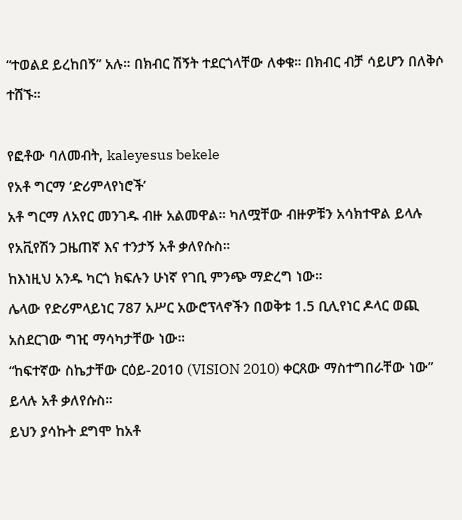“ተወልደ ይረከበኝ” አሉ። በክብር ሽኝት ተደርጎላቸው ለቀቁ። በክብር ብቻ ሳይሆን በለቅሶ ተሸኙ።

የፎቶው ባለመብት, kaleyesus bekele
የአቶ ግርማ ‘ድሪምላየነሮች’
አቶ ግርማ ለአየር መንገዱ ብዙ አልመዋል። ካለሟቸው ብዙዎቹን አሳክተዋል ይላሉ የአቪየሽን ጋዜጠኛ እና ተንታኝ አቶ ቃለየሱስ።
ከእነዚህ አንዱ ካርጎ ክፍሉን ሁነኛ የገቢ ምንጭ ማድረግ ነው።
ሌላው የድሪምላይነር 787 አሥር አውሮፕላኖችን በወቅቱ 1.5 ቢሊየነር ዶላር ወጪ አስደርገው ግዢ ማሳካታቸው ነው።
“ከፍተኛው ስኬታቸው ርዕይ-2010 (VISION 2010) ቀርጸው ማስተግበራቸው ነው” ይላሉ አቶ ቃለየሱስ።
ይህን ያሳኩት ደግሞ ከአቶ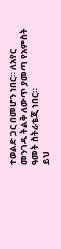ተወልድ ጋር በመሆን ነበር። ለአየር መንገዱ ትልቅ ለውጥ ያመጣ የአምስት ዓመት ስትራቴጂ ነበር።
ይህ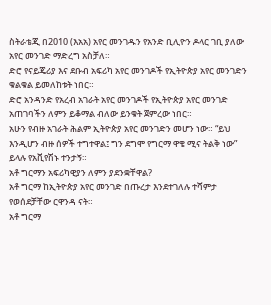ስትራቴጂ በ2010 (እአአ) አየር መንገዱን የአንድ ቢሊዮን ዶላር ገቢ ያለው አየር መንገድ ማድረግ አስቻለ።
ድሮ የናይጄሪያ እና ደቡብ አፍሪካ አየር መንገዶች የኢትዮጵያ አየር መንገድን ቁልቁል ይመለከቱት ነበር።
ድሮ አንዳንድ የአረብ አገራት አየር መንገዶች የኢትዮጵያ አየር መንገድ አጠገባችን ለምን ይቆማል ብለው ይንቁት ጀምረው ነበር።
አሁን የብዙ አገራት ሕልም ኢትዮጵያ አየር መንገድን መሆን ነው። “ይህ እንዲሆን ብዙ ሰዎች ተግተዋል፤ ግን ደግሞ የግርማ ዋቄ ሚና ትልቅ ነው” ይላሉ የአቪየሽኑ ተንታኝ።
አቶ ግርማን አፍሪካዊያን ለምን ያደንቋቸዋል?
አቶ ግርማ ከኢትዮጵያ አየር መንገድ በጡረታ እንደተገለሉ ተሻምታ የወሰደቻቸው ርዋንዳ ናት።
አቶ ግርማ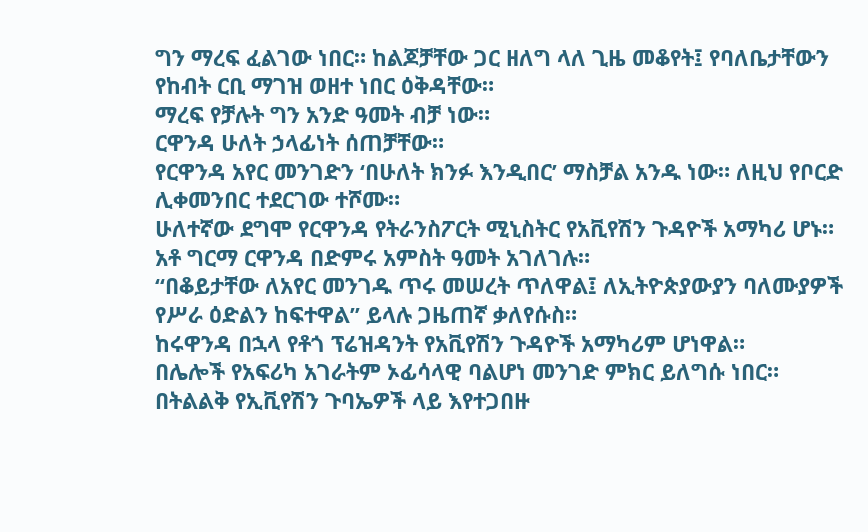ግን ማረፍ ፈልገው ነበር። ከልጆቻቸው ጋር ዘለግ ላለ ጊዜ መቆየት፤ የባለቤታቸውን የከብት ርቢ ማገዝ ወዘተ ነበር ዕቅዳቸው።
ማረፍ የቻሉት ግን አንድ ዓመት ብቻ ነው።
ርዋንዳ ሁለት ኃላፊነት ሰጠቻቸው።
የርዋንዳ አየር መንገድን ‘በሁለት ክንፉ እንዲበር’ ማስቻል አንዱ ነው። ለዚህ የቦርድ ሊቀመንበር ተደርገው ተሾሙ።
ሁለተኛው ደግሞ የርዋንዳ የትራንስፖርት ሚኒስትር የአቪየሽን ጉዳዮች አማካሪ ሆኑ።
አቶ ግርማ ርዋንዳ በድምሩ አምስት ዓመት አገለገሉ።
“በቆይታቸው ለአየር መንገዱ ጥሩ መሠረት ጥለዋል፤ ለኢትዮጵያውያን ባለሙያዎች የሥራ ዕድልን ከፍተዋል” ይላሉ ጋዜጠኛ ቃለየሱስ።
ከሩዋንዳ በኋላ የቶጎ ፕሬዝዳንት የአቪየሽን ጉዳዮች አማካሪም ሆነዋል።
በሌሎች የአፍሪካ አገራትም ኦፊሳላዊ ባልሆነ መንገድ ምክር ይለግሱ ነበር።
በትልልቅ የኢቪየሽን ጉባኤዎች ላይ እየተጋበዙ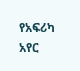የአፍሪካ አየር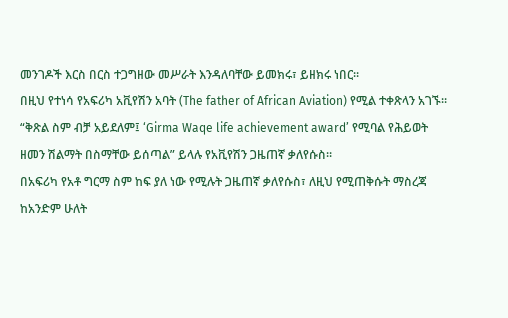መንገዶች እርስ በርስ ተጋግዘው መሥራት እንዳለባቸው ይመክሩ፣ ይዘክሩ ነበር።
በዚህ የተነሳ የአፍሪካ አቪየሽን አባት (The father of African Aviation) የሚል ተቀጽላን አገኙ።
“ቅጽል ስም ብቻ አይደለም፤ ‘Girma Waqe life achievement award’ የሚባል የሕይወት ዘመን ሽልማት በስማቸው ይሰጣል” ይላሉ የአቪየሽን ጋዜጠኛ ቃለየሱስ።
በአፍሪካ የአቶ ግርማ ስም ከፍ ያለ ነው የሚሉት ጋዜጠኛ ቃለየሱስ፣ ለዚህ የሚጠቅሱት ማስረጃ ከአንድም ሁለት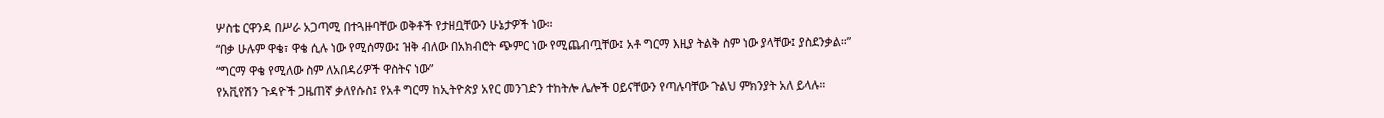ሦስቴ ርዋንዳ በሥራ አጋጣሚ በተጓዙባቸው ወቅቶች የታዘቧቸውን ሁኔታዎች ነው።
“በቃ ሁሉም ዋቄ፣ ዋቄ ሲሉ ነው የሚሰማው፤ ዝቅ ብለው በአክብሮት ጭምር ነው የሚጨብጧቸው፤ አቶ ግርማ እዚያ ትልቅ ስም ነው ያላቸው፤ ያስደንቃል።”
“ግርማ ዋቄ የሚለው ስም ለአበዳሪዎች ዋስትና ነው”
የአቪየሽን ጉዳዮች ጋዜጠኛ ቃለየሱስ፤ የአቶ ግርማ ከኢትዮጵያ አየር መንገድን ተከትሎ ሌሎች ዐይናቸውን የጣሉባቸው ጉልህ ምክንያት አለ ይላሉ።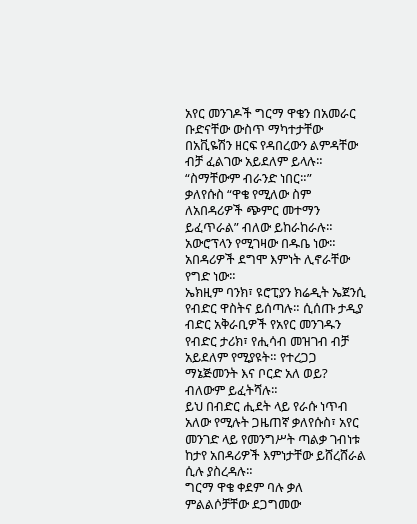አየር መንገዶች ግርማ ዋቄን በአመራር ቡድናቸው ውስጥ ማካተታቸው በአቪዬሽን ዘርፍ የዳበረውን ልምዳቸው ብቻ ፈልገው አይደለም ይላሉ። “ስማቸውም ብራንድ ነበር።”
ቃለየሱስ “ዋቄ የሚለው ስም ለአበዳሪዎች ጭምር መተማን ይፈጥራል” ብለው ይከራከራሉ።
አውሮፕላን የሚገዛው በዱቤ ነው። አበዳሪዎች ደግሞ እምነት ሊኖራቸው የግድ ነው።
ኤክዚም ባንክ፣ ዩሮፒያን ክሬዲት ኤጀንሲ የብድር ዋስትና ይሰጣሉ። ሲሰጡ ታዲያ ብድር አቅራቢዎች የአየር መንገዱን የብድር ታሪክ፣ የሒሳብ መዝገብ ብቻ አይደለም የሚያዩት። የተረጋጋ ማኔጅመንት እና ቦርድ አለ ወይ? ብለውም ይፈትሻሉ።
ይህ በብድር ሒደት ላይ የራሱ ነጥብ አለው የሚሉት ጋዜጠኛ ቃለየሱስ፣ አየር መንገድ ላይ የመንግሥት ጣልቃ ገብነቱ ከታየ አበዳሪዎች እምነታቸው ይሸረሸራል ሲሉ ያስረዳሉ።
ግርማ ዋቄ ቀደም ባሉ ቃለ ምልልሶቻቸው ደጋግመው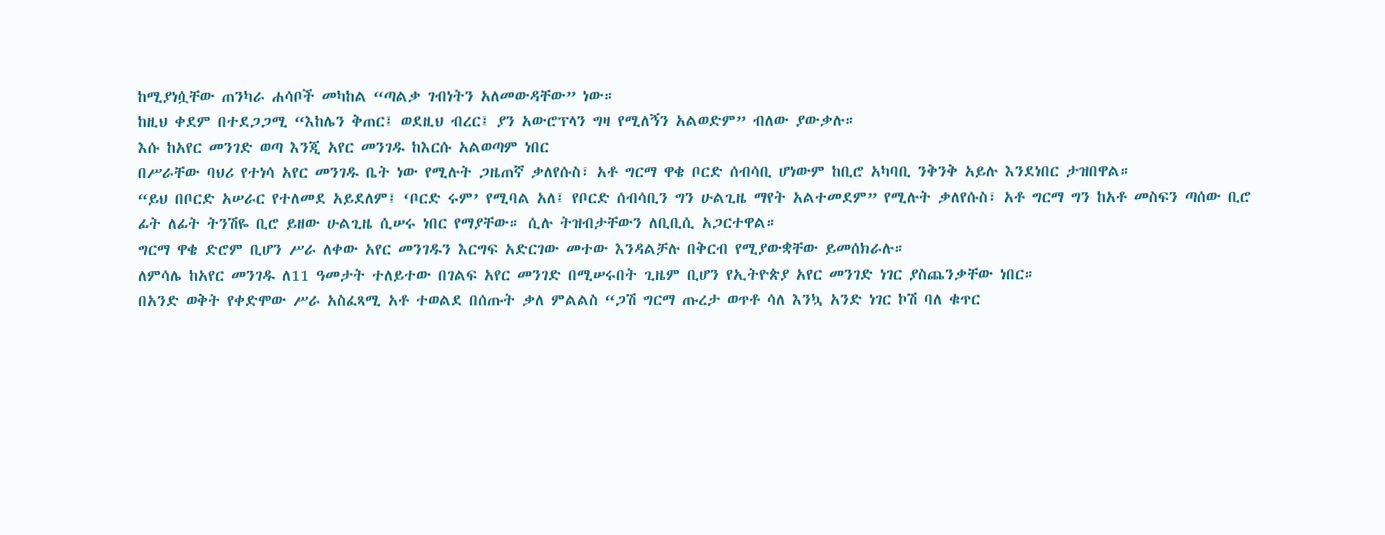ከሚያነሷቸው ጠንካራ ሐሳቦች መካከል “ጣልቃ ገብነትን አለመውዳቸው” ነው።
ከዚህ ቀደም በተደጋጋሚ “እከሌን ቅጠር፤ ወደዚህ ብረር፤ ያን አውሮፕላን ግዛ የሚለኝን አልወድም” ብለው ያውቃሉ።
እሱ ከአየር መንገድ ወጣ እንጂ አየር መንገዱ ከእርሱ አልወጣም ነበር
በሥራቸው ባህሪ የተነሳ አየር መንገዱ ቤት ነው የሚሉት ጋዜጠኛ ቃለየሱስ፣ አቶ ግርማ ዋቄ ቦርድ ሰብሳቢ ሆነውም ከቢሮ አካባቢ ንቅንቅ አይሉ እንደነበር ታዝበዋል።
“ይህ በቦርድ አሠራር የተለመደ አይደለም፤ ‘ቦርድ ሩም’ የሚባል አለ፤ የቦርድ ሰብሳቢን ግን ሁልጊዜ ማየት አልተመደም” የሚሉት ቃለየሱስ፣ አቶ ግርማ ግን ከአቶ መስፍን ጣሰው ቢሮ ፊት ለፊት ትንሽዬ ቢሮ ይዘው ሁልጊዜ ሲሠሩ ነበር የማያቸው። ሲሉ ትዝብታቸውን ለቢቢሲ አጋርተዋል።
ግርማ ዋቄ ድሮም ቢሆን ሥራ ለቀው አየር መንገዱን እርግፍ አድርገው መተው እንዳልቻሉ በቅርብ የሚያውቋቸው ይመሰክራሉ።
ለምሳሌ ከአየር መንገዱ ለ11 ዓመታት ተለይተው በገልፍ አየር መንገድ በሚሠሩበት ጊዜም ቢሆን የኢትዮጵያ አየር መንገድ ነገር ያስጨንቃቸው ነበር።
በአንድ ወቅት የቀድሞው ሥራ አስፈጻሚ አቶ ተወልደ በሰጡት ቃለ ምልልስ “ጋሽ ግርማ ጡረታ ወጥቶ ሳለ እንኳ አንድ ነገር ኮሽ ባለ ቁጥር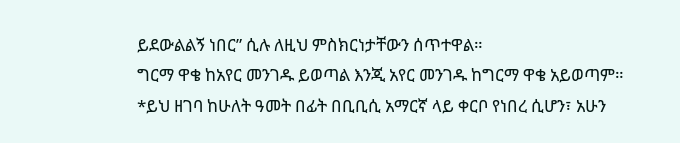ይደውልልኝ ነበር” ሲሉ ለዚህ ምስክርነታቸውን ሰጥተዋል።
ግርማ ዋቄ ከአየር መንገዱ ይወጣል እንጂ አየር መንገዱ ከግርማ ዋቄ አይወጣም።
*ይህ ዘገባ ከሁለት ዓመት በፊት በቢቢሲ አማርኛ ላይ ቀርቦ የነበረ ሲሆን፣ አሁን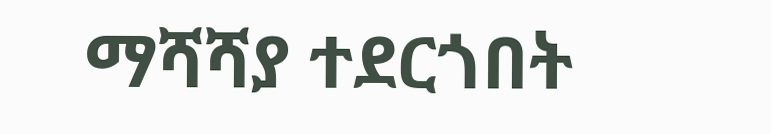ማሻሻያ ተደርጎበት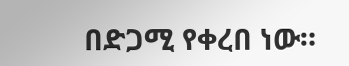በድጋሚ የቀረበ ነው።